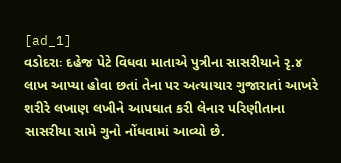[ad_1]
વડોદરાઃ દહેજ પેટે વિધવા માતાએ પુત્રીના સાસરીયાને રૃ.૪ લાખ આપ્યા હોવા છતાં તેના પર અત્યાચાર ગુજારાતાં આખરે શરીરે લખાણ લખીને આપઘાત કરી લેનાર પરિણીતાના સાસરીયા સામે ગુનો નોંધવામાં આવ્યો છે.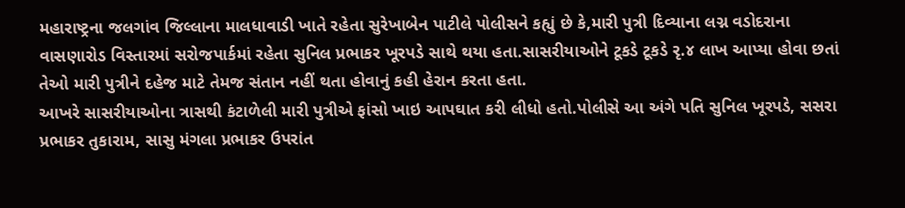મહારાષ્ટ્રના જલગાંવ જિલ્લાના માલધાવાડી ખાતે રહેતા સુરેખાબેન પાટીલે પોલીસને કહ્યું છે કે,મારી પુત્રી દિવ્યાના લગ્ન વડોદરાના વાસણારોડ વિસ્તારમાં સરોજપાર્કમાં રહેતા સુનિલ પ્રભાકર ખૂરપડે સાથે થયા હતા.સાસરીયાઓને ટૂકડે ટૂકડે રૃ.૪ લાખ આપ્યા હોવા છતાં તેઓ મારી પુત્રીને દહેજ માટે તેમજ સંતાન નહીં થતા હોવાનું કહી હેરાન કરતા હતા.
આખરે સાસરીયાઓના ત્રાસથી કંટાળેલી મારી પુત્રીએ ફાંસો ખાઇ આપઘાત કરી લીધો હતો.પોલીસે આ અંગે પતિ સુનિલ ખૂરપડે, સસરા પ્રભાકર તુકારામ, સાસુ મંગલા પ્રભાકર ઉપરાંત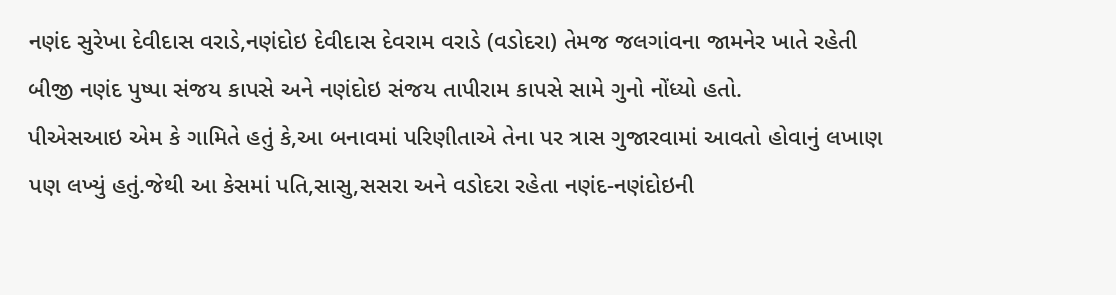નણંદ સુરેખા દેવીદાસ વરાડે,નણંદોઇ દેવીદાસ દેવરામ વરાડે (વડોદરા) તેમજ જલગાંવના જામનેર ખાતે રહેતી બીજી નણંદ પુષ્પા સંજય કાપસે અને નણંદોઇ સંજય તાપીરામ કાપસે સામે ગુનો નોંધ્યો હતો.
પીએસઆઇ એમ કે ગામિતે હતું કે,આ બનાવમાં પરિણીતાએ તેના પર ત્રાસ ગુજારવામાં આવતો હોવાનું લખાણ પણ લખ્યું હતું.જેથી આ કેસમાં પતિ,સાસુ,સસરા અને વડોદરા રહેતા નણંદ-નણંદોઇની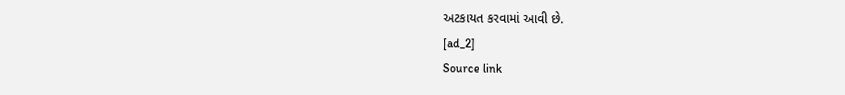અટકાયત કરવામાં આવી છે.
[ad_2]
Source link